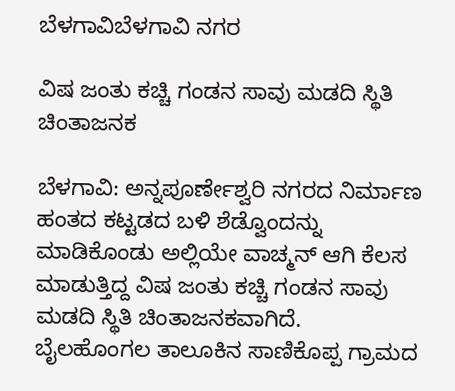ಬೆಳಗಾವಿಬೆಳಗಾವಿ ನಗರ

ವಿಷ ಜಂತು ಕಚ್ಚಿ ಗಂಡನ ಸಾವು ಮಡದಿ ಸ್ಥಿತಿ ಚಿಂತಾಜನಕ

ಬೆಳಗಾವಿ: ಅನ್ನಪೂರ್ಣೇಶ್ವರಿ ನಗರದ ನಿರ್ಮಾಣ ಹಂತದ ಕಟ್ಟಡದ ಬಳಿ ಶೆಡ್ವೊಂದನ್ನು ಮಾಡಿಕೊಂಡು ಅಲ್ಲಿಯೇ ವಾಚ್ಮನ್ ಆಗಿ ಕೆಲಸ ಮಾಡುತ್ತಿದ್ದ ವಿಷ ಜಂತು ಕಚ್ಚಿ ಗಂಡನ ಸಾವು ಮಡದಿ ಸ್ಥಿತಿ ಚಿಂತಾಜನಕವಾಗಿದೆ.
ಬೈಲಹೊಂಗಲ ತಾಲೂಕಿನ ಸಾಣಿಕೊಪ್ಪ ಗ್ರಾಮದ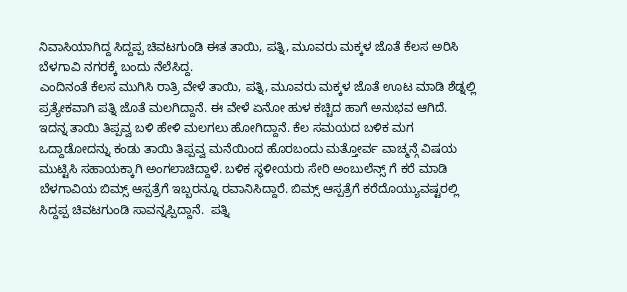ನಿವಾಸಿಯಾಗಿದ್ದ ಸಿದ್ದಪ್ಪ ಚಿವಟಗುಂಡಿ ಈತ ತಾಯಿ, ಪತ್ನಿ, ಮೂವರು ಮಕ್ಕಳ ಜೊತೆ ಕೆಲಸ ಅರಿಸಿ ಬೆಳಗಾವಿ ನಗರಕ್ಕೆ ಬಂದು ನೆಲೆಸಿದ್ದ.
ಎಂದಿನಂತೆ ಕೆಲಸ ಮುಗಿಸಿ ರಾತ್ರಿ ವೇಳೆ ತಾಯಿ, ಪತ್ನಿ, ಮೂವರು ಮಕ್ಕಳ ಜೊತೆ ಊಟ ಮಾಡಿ ಶೆಡ್ನಲ್ಲಿ ಪ್ರತ್ಯೇಕವಾಗಿ ಪತ್ನಿ ಜೊತೆ ಮಲಗಿದ್ದಾನೆ. ಈ ವೇಳೆ ಏನೋ ಹುಳ ಕಚ್ಚಿದ ಹಾಗೆ ಅನುಭವ ಆಗಿದೆ. ಇದನ್ನ ತಾಯಿ ತಿಪ್ಪವ್ವ ಬಳಿ ಹೇಳಿ ಮಲಗಲು ಹೋಗಿದ್ದಾನೆ. ಕೆಲ ಸಮಯದ ಬಳಿಕ ಮಗ ಒದ್ದಾಡೋದನ್ನು ಕಂಡು ತಾಯಿ ತಿಪ್ಪವ್ವ ಮನೆಯಿಂದ ಹೊರಬಂದು ಮತ್ತೋರ್ವ ವಾಚ್ಮನ್ಗೆ ವಿಷಯ ಮುಟ್ಟಿಸಿ ಸಹಾಯಕ್ಕಾಗಿ ಅಂಗಲಾಚಿದ್ದಾಳೆ. ಬಳಿಕ ಸ್ಥಳೀಯರು ಸೇರಿ ಅಂಬುಲೆನ್ಸ್ ಗೆ ಕರೆ ಮಾಡಿ ಬೆಳಗಾವಿಯ ಬಿಮ್ಸ್ ಆಸ್ಪತ್ರೆಗೆ ಇಬ್ಬರನ್ನೂ ರವಾನಿಸಿದ್ದಾರೆ. ಬಿಮ್ಸ್ ಆಸ್ಪತ್ರೆಗೆ ಕರೆದೊಯ್ಯುವಷ್ಟರಲ್ಲಿ ಸಿದ್ದಪ್ಪ ಚಿವಟಗುಂಡಿ ಸಾವನ್ನಪ್ಪಿದ್ದಾನೆ.  ಪತ್ನಿ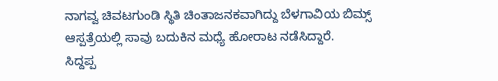ನಾಗವ್ವ ಚಿವಟಗುಂಡಿ ಸ್ಥಿತಿ ಚಿಂತಾಜನಕವಾಗಿದ್ದು ಬೆಳಗಾವಿಯ ಬಿಮ್ಸ್ ಆಸ್ಪತ್ರೆಯಲ್ಲಿ ಸಾವು ಬದುಕಿನ ಮಧ್ಯೆ ಹೋರಾಟ ನಡೆಸಿದ್ದಾರೆ.
ಸಿದ್ದಪ್ಪ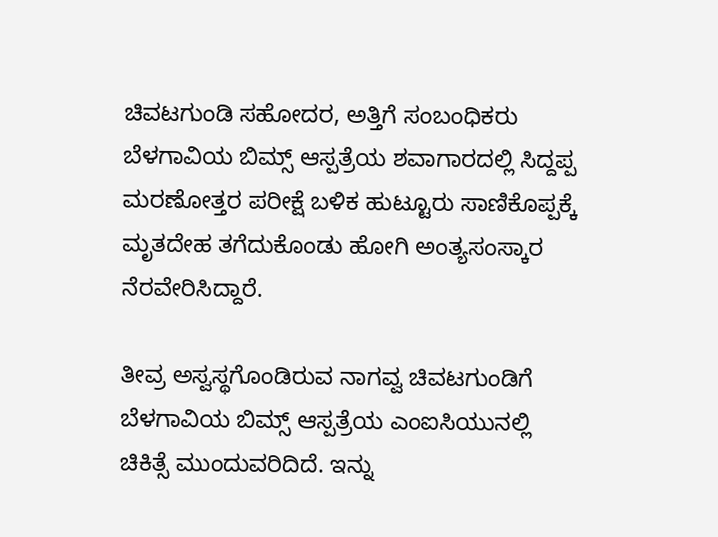ಚಿವಟಗುಂಡಿ ಸಹೋದರ, ಅತ್ತಿಗೆ ಸಂಬಂಧಿಕರು  ಬೆಳಗಾವಿಯ ಬಿಮ್ಸ್ ಆಸ್ಪತ್ರೆಯ ಶವಾಗಾರದಲ್ಲಿ ಸಿದ್ದಪ್ಪ ಮರಣೋತ್ತರ ಪರೀಕ್ಷೆ ಬಳಿಕ ಹುಟ್ಟೂರು ಸಾಣಿಕೊಪ್ಪಕ್ಕೆ ಮೃತದೇಹ ತಗೆದುಕೊಂಡು ಹೋಗಿ ಅಂತ್ಯಸಂಸ್ಕಾರ ನೆರವೇರಿಸಿದ್ದಾರೆ.

ತೀವ್ರ ಅಸ್ವಸ್ಥಗೊಂಡಿರುವ ನಾಗವ್ವ ಚಿವಟಗುಂಡಿಗೆ ಬೆಳಗಾವಿಯ ಬಿಮ್ಸ್ ಆಸ್ಪತ್ರೆಯ ಎಂಐಸಿಯುನಲ್ಲಿ ಚಿಕಿತ್ಸೆ ಮುಂದುವರಿದಿದೆ. ಇನ್ನು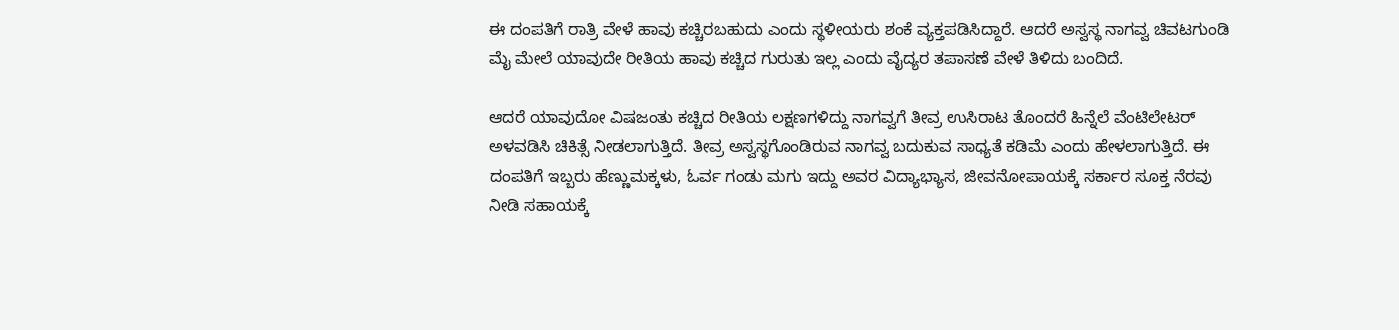ಈ ದಂಪತಿಗೆ ರಾತ್ರಿ ವೇಳೆ ಹಾವು ಕಚ್ಚಿರಬಹುದು ಎಂದು ಸ್ಥಳೀಯರು ಶಂಕೆ ವ್ಯಕ್ತಪಡಿಸಿದ್ದಾರೆ. ಆದರೆ ಅಸ್ವಸ್ಥ ನಾಗವ್ವ ಚಿವಟಗುಂಡಿ ಮೈ ಮೇಲೆ ಯಾವುದೇ ರೀತಿಯ ಹಾವು ಕಚ್ಚಿದ ಗುರುತು ಇಲ್ಲ ಎಂದು ವೈದ್ಯರ ತಪಾಸಣೆ ವೇಳೆ ತಿಳಿದು ಬಂದಿದೆ.

ಆದರೆ ಯಾವುದೋ ವಿಷಜಂತು ಕಚ್ಚಿದ ರೀತಿಯ ಲಕ್ಷಣಗಳಿದ್ದು ನಾಗವ್ವಗೆ ತೀವ್ರ ಉಸಿರಾಟ ತೊಂದರೆ ಹಿನ್ನೆಲೆ ವೆಂಟಿಲೇಟರ್ ಅಳವಡಿಸಿ ಚಿಕಿತ್ಸೆ ನೀಡಲಾಗುತ್ತಿದೆ. ತೀವ್ರ ಅಸ್ವಸ್ಥಗೊಂಡಿರುವ ನಾಗವ್ವ ಬದುಕುವ ಸಾಧ್ಯತೆ ಕಡಿಮೆ ಎಂದು ಹೇಳಲಾಗುತ್ತಿದೆ. ಈ ದಂಪತಿಗೆ ಇಬ್ಬರು ಹೆಣ್ಣುಮಕ್ಕಳು, ಓರ್ವ ಗಂಡು ಮಗು ಇದ್ದು ಅವರ ವಿದ್ಯಾಭ್ಯಾಸ, ಜೀವನೋಪಾಯಕ್ಕೆ ಸರ್ಕಾರ ಸೂಕ್ತ ನೆರವು ನೀಡಿ ಸಹಾಯಕ್ಕೆ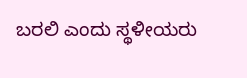ಬರಲಿ ಎಂದು ಸ್ಥಳೀಯರು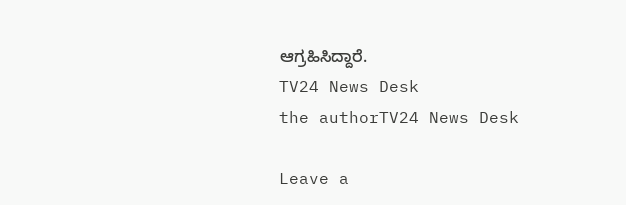ಆಗ್ರಹಿಸಿದ್ದಾರೆ.
TV24 News Desk
the authorTV24 News Desk

Leave a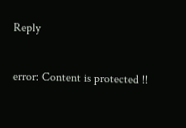Reply

error: Content is protected !!